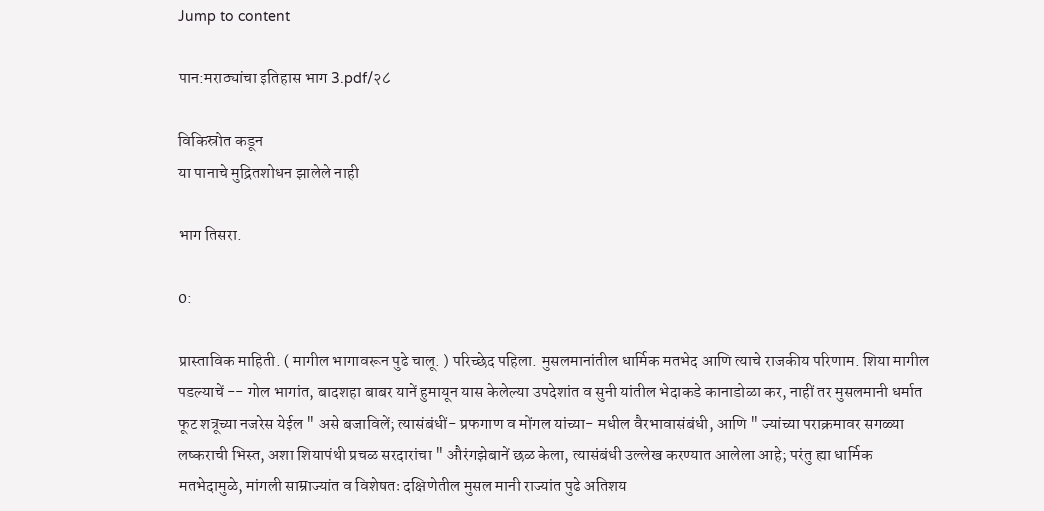Jump to content

पान:मराठ्यांचा इतिहास भाग 3.pdf/२८

विकिस्रोत कडून
या पानाचे मुद्रितशोधन झालेले नाही

भाग तिसरा.

0:

प्रास्ताविक माहिती. ( मागील भागावरून पुढे चालू. ) परिच्छेद पहिला. मुसलमानांतील धार्मिक मतभेद आणि त्याचे राजकीय परिणाम. शिया मागील पडल्याचें -- गोल भागांत, बादशहा बाबर यानें हुमायून यास केलेल्या उपदेशांत व सुनी यांतील भेदाकडे कानाडोळा कर, नाहीं तर मुसलमानी धर्मात फूट शत्रूच्या नजरेस येईल " असे बजाविलें; त्यासंबंधीं- प्रफगाण व मोंगल यांच्या- मधील वैरभावासंबंधी, आणि " ज्यांच्या पराक्रमावर सगळ्या लष्कराची भिस्त, अशा शियापंथी प्रचळ सरदारांचा " औरंगझेबानें छळ केला, त्यासंबंधी उल्लेख करण्यात आलेला आहे; परंतु ह्या धार्मिक मतभेदामुळे, मांगली साम्राज्यांत व विशेषतः दक्षिणेतील मुसल मानी राज्यांत पुढे अतिशय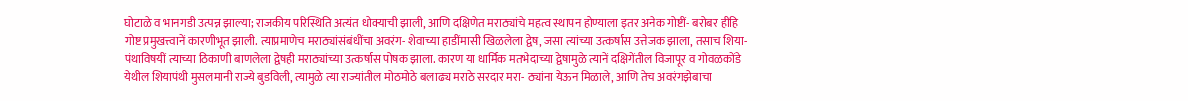घोटाळे व भानगडी उत्पन्न झाल्या; राजकीय परिस्थिति अत्यंत धोक्याची झाली, आणि दक्षिणेत मराठ्यांचे महत्व स्थापन होण्याला इतर अनेक गोष्टीं- बरोबर हीहि गोष्ट प्रमुखत्त्वानें कारणीभूत झाली. त्याप्रमाणेच मराठ्यांसंबंधींचा अवरंग- शेवाच्या हाडींमासी खिळलेला द्वेष, जसा त्यांच्या उत्कर्षास उत्तेजक झाला, तसाच शिया- पंथाविषयीं त्याच्या ठिकाणी बाणलेला द्वेषही मराठ्यांच्या उत्कर्षास पोषक झाला. कारण या धार्मिक मतभेदाच्या द्वेषामुळे त्यानें दक्षिगेंतील विजापूर व गोवळकोंडे येथील शियापंथी मुसलमानी राज्ये बुडविली, त्यामुळे त्या राज्यांतील मोठमोठे बलाढ्य मराठे सरदार मरा- ठ्यांना येऊन मिळाले, आणि तेच अवरंगझेबाचा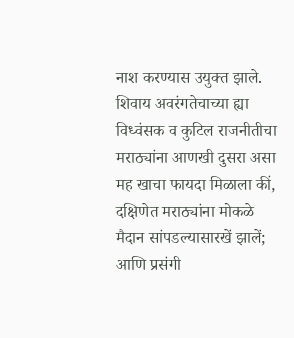नाश करण्यास उयुक्त झाले. शिवाय अवरंगतेचाच्या ह्या विध्वंसक व कुटिल राजनीतीचा मराठ्यांना आणखी दुसरा असा मह खाचा फायदा मिळाला कीं, दक्षिणेत मराठ्यांना मोकळे मैदान सांपडल्यासारखें झालें; आणि प्रसंगी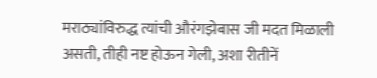मराठ्यांविरुद्ध त्यांची औरंगझेबास जी मदत मिळाली असती, तीही नष्ट होऊन गेली, अशा रीतीनें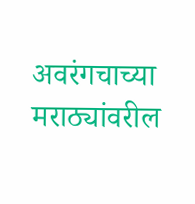अवरंगचाच्या मराठ्यांवरील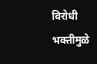विरोधी भक्तीमुळे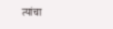त्यांचा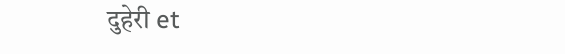दुहेरी et